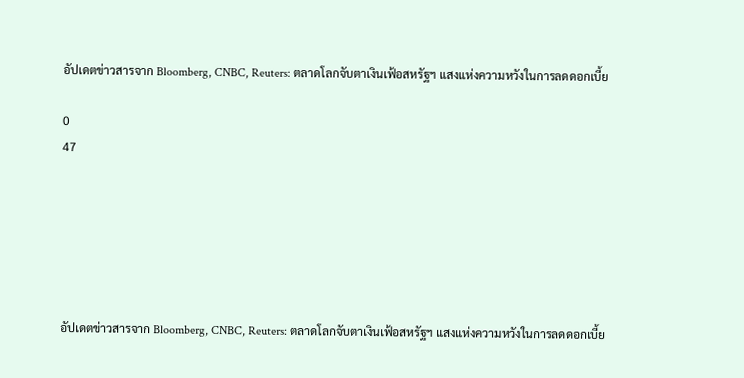อัปเดตข่าวสารจาก Bloomberg, CNBC, Reuters: ตลาดโลกจับตาเงินเฟ้อสหรัฐฯ แสงแห่งความหวังในการลดดอกเบี้ย

0
47






อัปเดตข่าวสารจาก Bloomberg, CNBC, Reuters: ตลาดโลกจับตาเงินเฟ้อสหรัฐฯ แสงแห่งความหวังในการลดดอกเบี้ย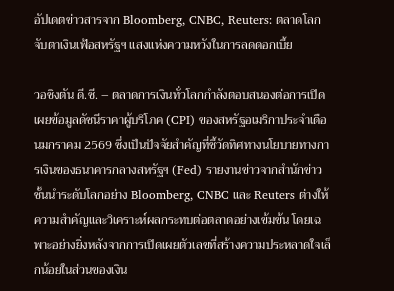อัปเดตข่าวสารจาก Bloomberg, CNBC, Reuters: ตลาดโลกจับตาเงินเฟ้อสหรัฐฯ แสงแห่งความหวังในการลดดอกเบี้ย

วอชิงตัน ดี.ซี. – ตลาดการเงินทั่วโลกกำลังตอบสนองต่อการเปิดเผยข้อมูลดัชนีราคาผู้บริโภค (CPI) ของสหรัฐอเมริกาประจำเดือนมกราคม 2569 ซึ่งเป็นปัจจัยสำคัญที่ชี้วัดทิศทางนโยบายทางการเงินของธนาคารกลางสหรัฐฯ (Fed) รายงานข่าวจากสำนักข่าวชั้นนำระดับโลกอย่าง Bloomberg, CNBC และ Reuters ต่างให้ความสำคัญและวิเคราะห์ผลกระทบต่อตลาดอย่างเข้มข้น โดยเฉพาะอย่างยิ่งหลังจากการเปิดเผยตัวเลขที่สร้างความประหลาดใจเล็กน้อยในส่วนของเงิน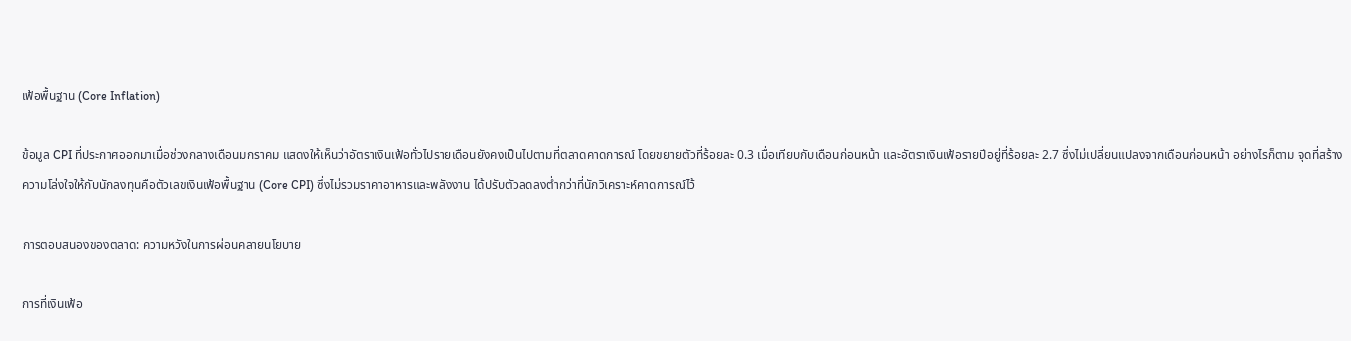เฟ้อพื้นฐาน (Core Inflation)

ข้อมูล CPI ที่ประกาศออกมาเมื่อช่วงกลางเดือนมกราคม แสดงให้เห็นว่าอัตราเงินเฟ้อทั่วไปรายเดือนยังคงเป็นไปตามที่ตลาดคาดการณ์ โดยขยายตัวที่ร้อยละ 0.3 เมื่อเทียบกับเดือนก่อนหน้า และอัตราเงินเฟ้อรายปีอยู่ที่ร้อยละ 2.7 ซึ่งไม่เปลี่ยนแปลงจากเดือนก่อนหน้า อย่างไรก็ตาม จุดที่สร้างความโล่งใจให้กับนักลงทุนคือตัวเลขเงินเฟ้อพื้นฐาน (Core CPI) ซึ่งไม่รวมราคาอาหารและพลังงาน ได้ปรับตัวลดลงต่ำกว่าที่นักวิเคราะห์คาดการณ์ไว้

การตอบสนองของตลาด: ความหวังในการผ่อนคลายนโยบาย

การที่เงินเฟ้อ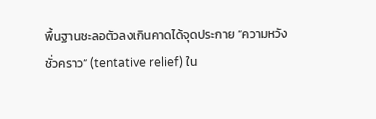พื้นฐานชะลอตัวลงเกินคาดได้จุดประกาย “ความหวังชั่วคราว” (tentative relief) ใน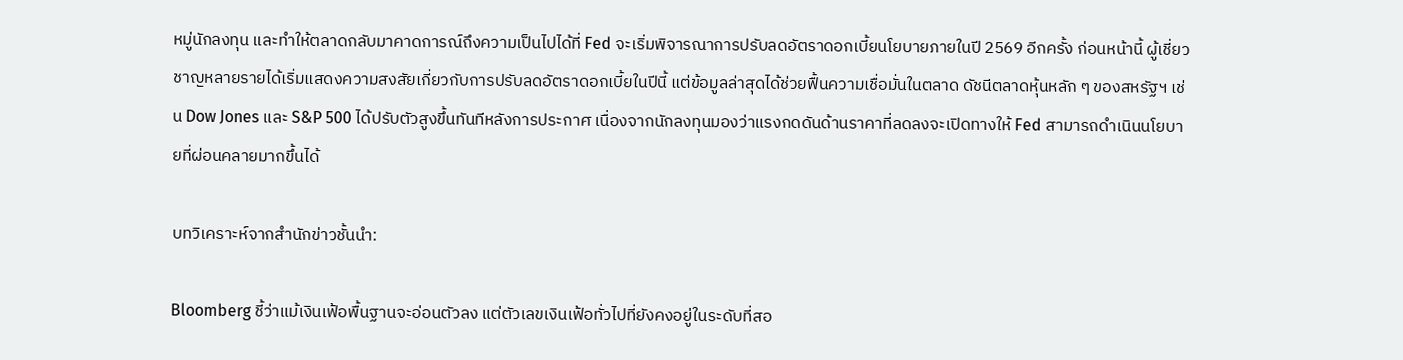หมู่นักลงทุน และทำให้ตลาดกลับมาคาดการณ์ถึงความเป็นไปได้ที่ Fed จะเริ่มพิจารณาการปรับลดอัตราดอกเบี้ยนโยบายภายในปี 2569 อีกครั้ง ก่อนหน้านี้ ผู้เชี่ยวชาญหลายรายได้เริ่มแสดงความสงสัยเกี่ยวกับการปรับลดอัตราดอกเบี้ยในปีนี้ แต่ข้อมูลล่าสุดได้ช่วยฟื้นความเชื่อมั่นในตลาด ดัชนีตลาดหุ้นหลัก ๆ ของสหรัฐฯ เช่น Dow Jones และ S&P 500 ได้ปรับตัวสูงขึ้นทันทีหลังการประกาศ เนื่องจากนักลงทุนมองว่าแรงกดดันด้านราคาที่ลดลงจะเปิดทางให้ Fed สามารถดำเนินนโยบายที่ผ่อนคลายมากขึ้นได้

บทวิเคราะห์จากสำนักข่าวชั้นนำ:

Bloomberg ชี้ว่าแม้เงินเฟ้อพื้นฐานจะอ่อนตัวลง แต่ตัวเลขเงินเฟ้อทั่วไปที่ยังคงอยู่ในระดับที่สอ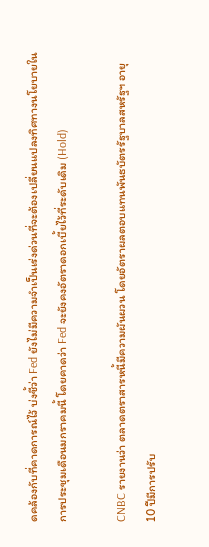ดคล้องกับที่คาดการณ์ไว้ บ่งชี้ว่า Fed ยังไม่มีความจำเป็นเร่งด่วนที่จะต้องเปลี่ยนแปลงทิศทางนโยบายในการประชุมเดือนมกราคมนี้ โดยคาดว่า Fed จะยังคงอัตราดอกเบี้ยไว้ที่ระดับเดิม (Hold)

CNBC รายงานว่า ตลาดตราสารหนี้มีความผันผวน โดยอัตราผลตอบแทนพันธบัตรรัฐบาลสหรัฐฯ อายุ 10 ปีมีการปรับ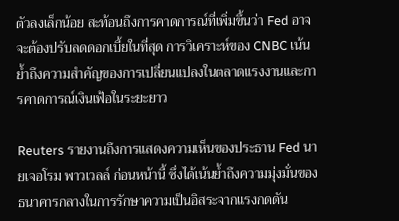ตัวลงเล็กน้อย สะท้อนถึงการคาดการณ์ที่เพิ่มขึ้นว่า Fed อาจจะต้องปรับลดดอกเบี้ยในที่สุด การวิเคราะห์ของ CNBC เน้นย้ำถึงความสำคัญของการเปลี่ยนแปลงในตลาดแรงงานและการคาดการณ์เงินเฟ้อในระยะยาว

Reuters รายงานถึงการแสดงความเห็นของประธาน Fed นายเจอโรม พาวเวลล์ ก่อนหน้านี้ ซึ่งได้เน้นย้ำถึงความมุ่งมั่นของธนาคารกลางในการรักษาความเป็นอิสระจากแรงกดดัน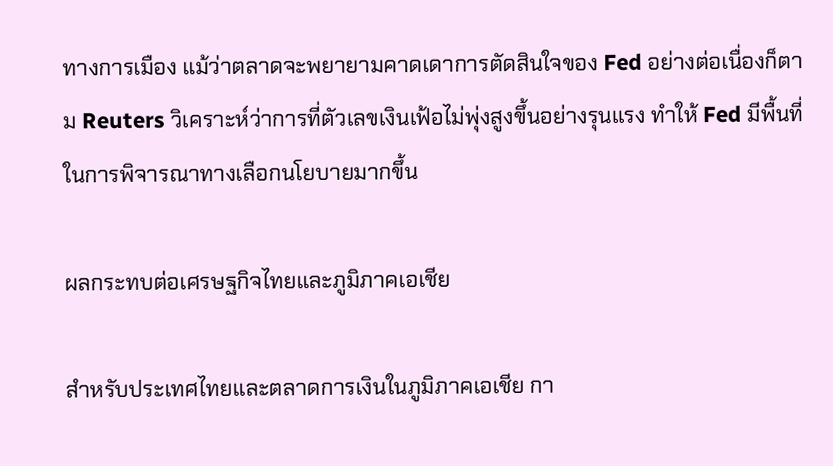ทางการเมือง แม้ว่าตลาดจะพยายามคาดเดาการตัดสินใจของ Fed อย่างต่อเนื่องก็ตาม Reuters วิเคราะห์ว่าการที่ตัวเลขเงินเฟ้อไม่พุ่งสูงขึ้นอย่างรุนแรง ทำให้ Fed มีพื้นที่ในการพิจารณาทางเลือกนโยบายมากขึ้น

ผลกระทบต่อเศรษฐกิจไทยและภูมิภาคเอเชีย

สำหรับประเทศไทยและตลาดการเงินในภูมิภาคเอเชีย กา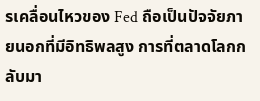รเคลื่อนไหวของ Fed ถือเป็นปัจจัยภายนอกที่มีอิทธิพลสูง การที่ตลาดโลกกลับมา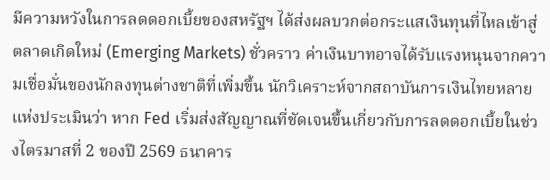มีความหวังในการลดดอกเบี้ยของสหรัฐฯ ได้ส่งผลบวกต่อกระแสเงินทุนที่ไหลเข้าสู่ตลาดเกิดใหม่ (Emerging Markets) ชั่วคราว ค่าเงินบาทอาจได้รับแรงหนุนจากความเชื่อมั่นของนักลงทุนต่างชาติที่เพิ่มขึ้น นักวิเคราะห์จากสถาบันการเงินไทยหลายแห่งประเมินว่า หาก Fed เริ่มส่งสัญญาณที่ชัดเจนขึ้นเกี่ยวกับการลดดอกเบี้ยในช่วงไตรมาสที่ 2 ของปี 2569 ธนาคาร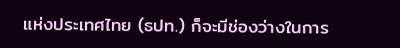แห่งประเทศไทย (ธปท.) ก็จะมีช่องว่างในการ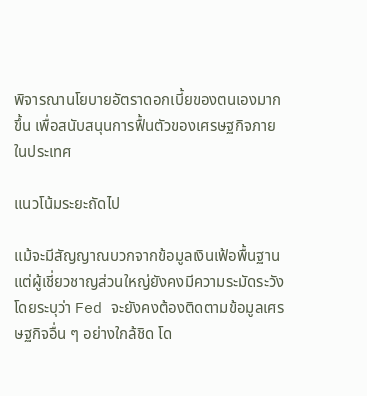พิจารณานโยบายอัตราดอกเบี้ยของตนเองมากขึ้น เพื่อสนับสนุนการฟื้นตัวของเศรษฐกิจภายในประเทศ

แนวโน้มระยะถัดไป

แม้จะมีสัญญาณบวกจากข้อมูลเงินเฟ้อพื้นฐาน แต่ผู้เชี่ยวชาญส่วนใหญ่ยังคงมีความระมัดระวัง โดยระบุว่า Fed จะยังคงต้องติดตามข้อมูลเศรษฐกิจอื่น ๆ อย่างใกล้ชิด โด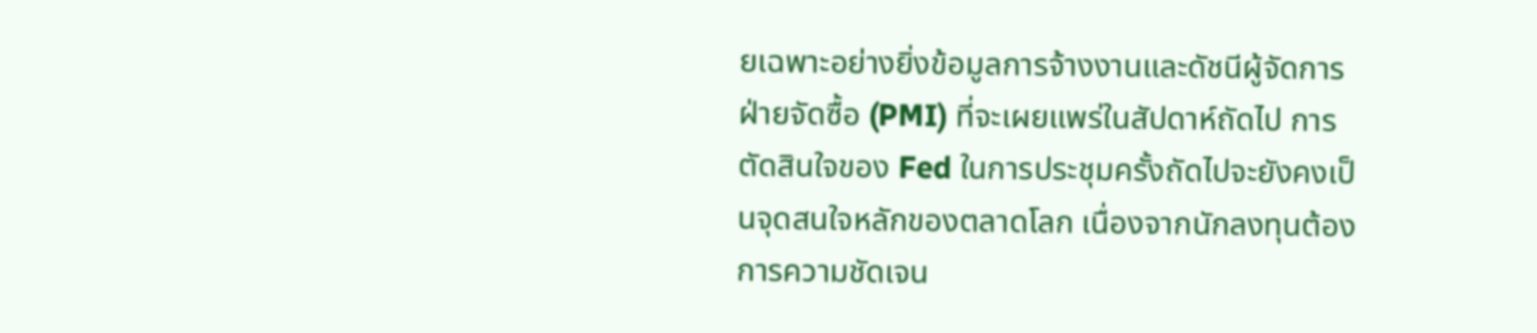ยเฉพาะอย่างยิ่งข้อมูลการจ้างงานและดัชนีผู้จัดการฝ่ายจัดซื้อ (PMI) ที่จะเผยแพร่ในสัปดาห์ถัดไป การตัดสินใจของ Fed ในการประชุมครั้งถัดไปจะยังคงเป็นจุดสนใจหลักของตลาดโลก เนื่องจากนักลงทุนต้องการความชัดเจน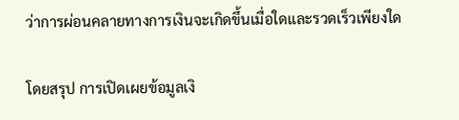ว่าการผ่อนคลายทางการเงินจะเกิดขึ้นเมื่อใดและรวดเร็วเพียงใด

โดยสรุป การเปิดเผยข้อมูลเงิ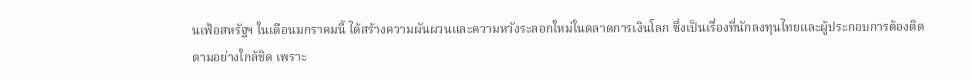นเฟ้อสหรัฐฯ ในเดือนมกราคมนี้ ได้สร้างความผันผวนและความหวังระลอกใหม่ในตลาดการเงินโลก ซึ่งเป็นเรื่องที่นักลงทุนไทยและผู้ประกอบการต้องติดตามอย่างใกล้ชิด เพราะ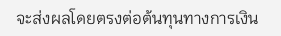จะส่งผลโดยตรงต่อต้นทุนทางการเงิน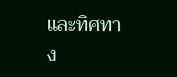และทิศทาง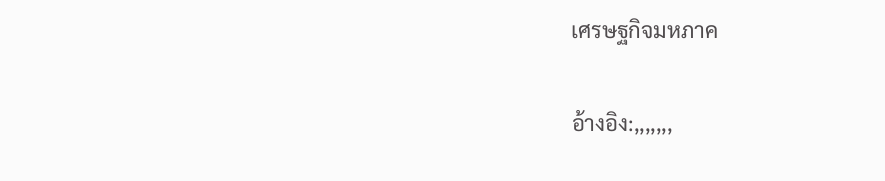เศรษฐกิจมหภาค

อ้างอิง:,,,,,,,